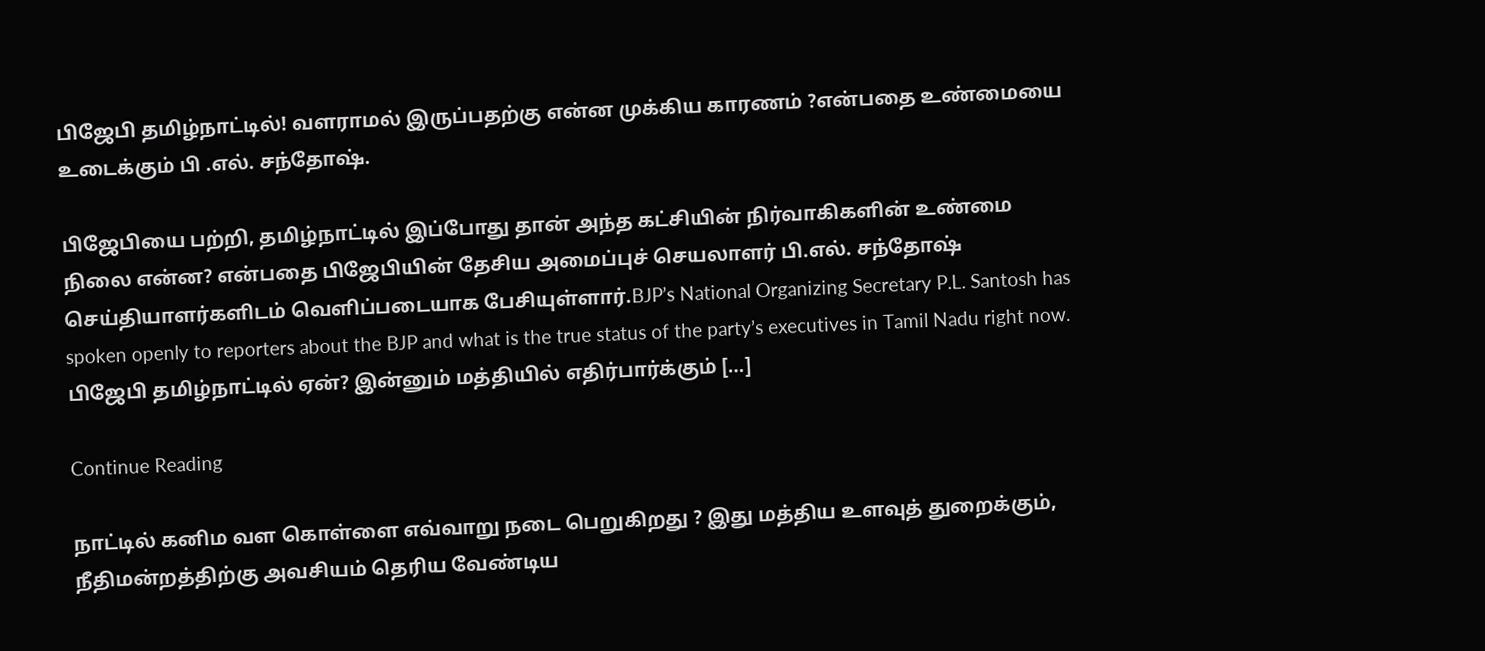பிஜேபி தமிழ்நாட்டில்! வளராமல் இருப்பதற்கு என்ன முக்கிய காரணம் ?என்பதை உண்மையை உடைக்கும் பி .எல். சந்தோஷ்.

பிஜேபியை பற்றி, தமிழ்நாட்டில் இப்போது தான் அந்த கட்சியின் நிர்வாகிகளின் உண்மை நிலை என்ன? என்பதை பிஜேபியின் தேசிய அமைப்புச் செயலாளர் பி.எல். சந்தோஷ் செய்தியாளர்களிடம் வெளிப்படையாக பேசியுள்ளார்.BJP’s National Organizing Secretary P.L. Santosh has spoken openly to reporters about the BJP and what is the true status of the party’s executives in Tamil Nadu right now. பிஜேபி தமிழ்நாட்டில் ஏன்? இன்னும் மத்தியில் எதிர்பார்க்கும் […]

Continue Reading

நாட்டில் கனிம வள கொள்ளை எவ்வாறு நடை பெறுகிறது ? இது மத்திய உளவுத் துறைக்கும், நீதிமன்றத்திற்கு அவசியம் தெரிய வேண்டிய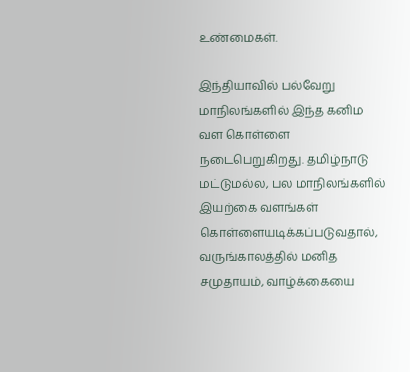உண்மைகள்.

இந்தியாவில் பல்வேறு மாநிலங்களில் இந்த கனிம வள கொள்ளை நடைபெறுகிறது. தமிழ்நாடு மட்டுமல்ல, பல மாநிலங்களில் இயற்கை வளங்கள் கொள்ளையடிக்கப்படுவதால், வருங்காலத்தில் மனித சமுதாயம், வாழ்க்கையை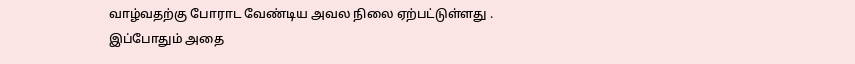வாழ்வதற்கு போராட வேண்டிய அவல நிலை ஏற்பட்டுள்ளது . இப்போதும் அதை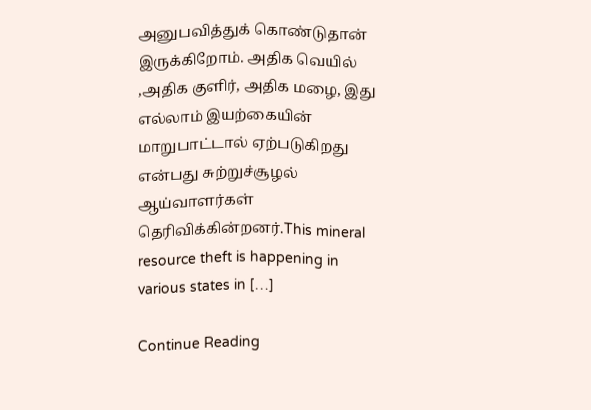அனுபவித்துக் கொண்டுதான் இருக்கிறோம். அதிக வெயில் ,அதிக குளிர், அதிக மழை, இது எல்லாம் இயற்கையின் மாறுபாட்டால் ஏற்படுகிறது என்பது சுற்றுச்சூழல் ஆய்வாளர்கள் தெரிவிக்கின்றனர்.This mineral resource theft is happening in various states in […]

Continue Reading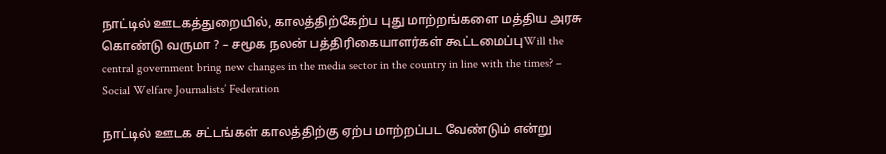நாட்டில் ஊடகத்துறையில், காலத்திற்கேற்ப புது மாற்றங்களை மத்திய அரசு கொண்டு வருமா ? – சமூக நலன் பத்திரிகையாளர்கள் கூட்டமைப்புWill the central government bring new changes in the media sector in the country in line with the times? – Social Welfare Journalists’ Federation

நாட்டில் ஊடக சட்டங்கள் காலத்திற்கு ஏற்ப மாற்றப்பட வேண்டும் என்று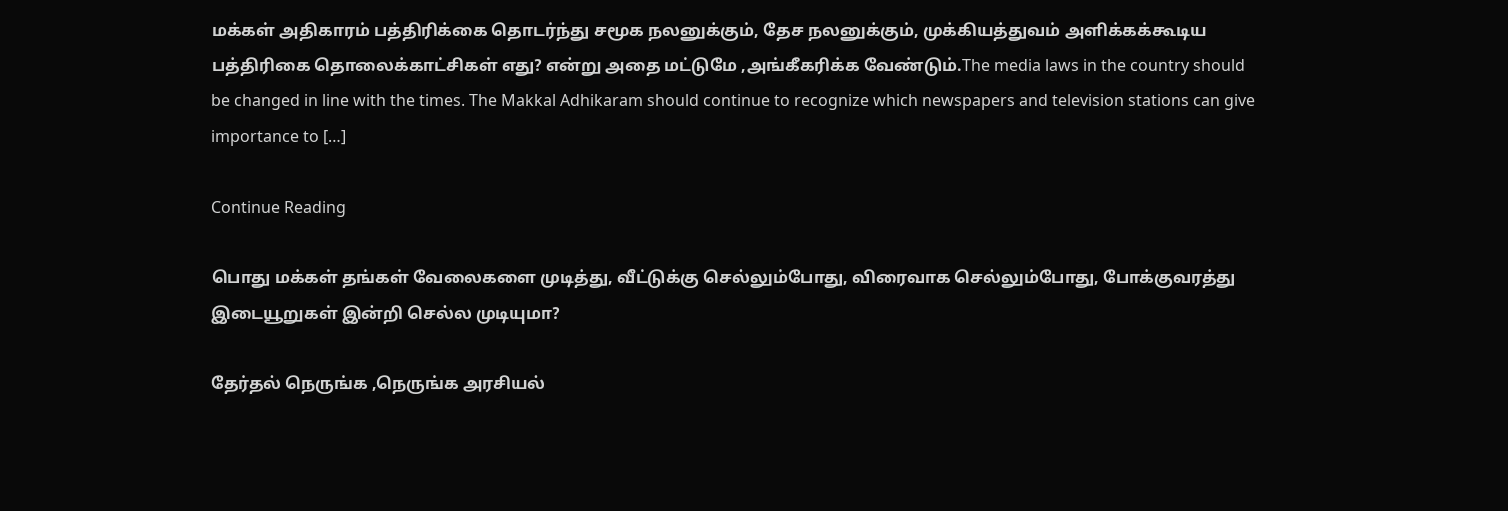மக்கள் அதிகாரம் பத்திரிக்கை தொடர்ந்து சமூக நலனுக்கும், தேச நலனுக்கும், முக்கியத்துவம் அளிக்கக்கூடிய பத்திரிகை தொலைக்காட்சிகள் எது? என்று அதை மட்டுமே ,அங்கீகரிக்க வேண்டும்.The media laws in the country should be changed in line with the times. The Makkal Adhikaram should continue to recognize which newspapers and television stations can give importance to […]

Continue Reading

பொது மக்கள் தங்கள் வேலைகளை முடித்து, வீட்டுக்கு செல்லும்போது, விரைவாக செல்லும்போது, போக்குவரத்து இடையூறுகள் இன்றி செல்ல முடியுமா?

தேர்தல் நெருங்க ,நெருங்க அரசியல்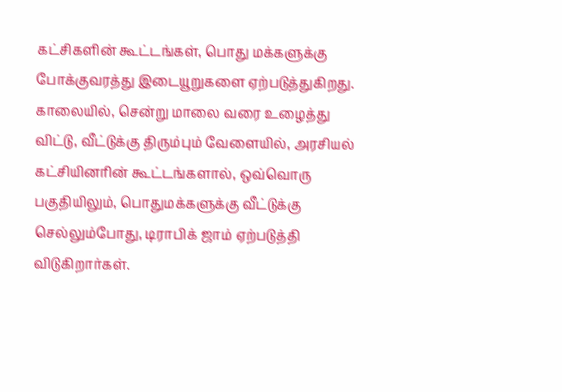கட்சிகளின் கூட்டங்கள், பொது மக்களுக்கு போக்குவரத்து இடையூறுகளை ஏற்படுத்துகிறது. காலையில், சென்று மாலை வரை உழைத்து விட்டு, வீட்டுக்கு திரும்பும் வேளையில், அரசியல் கட்சியினரின் கூட்டங்களால், ஒவ்வொரு பகுதியிலும், பொதுமக்களுக்கு வீட்டுக்கு செல்லும்போது, டிராபிக் ஜாம் ஏற்படுத்தி விடுகிறார்கள்.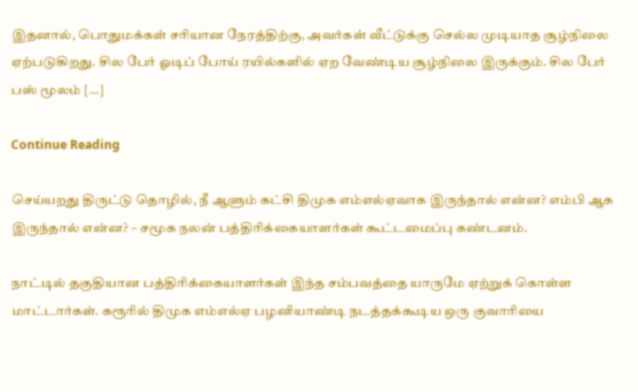இதனால், பொதுமக்கள் சரியான நேரத்திற்கு, அவர்கள் வீட்டுக்கு செல்ல முடியாத சூழ்நிலை ஏற்படுகிறது. சில பேர் ஓடிப் போய் ரயில்களில் ஏற வேண்டிய சூழ்நிலை இருக்கும். சில பேர் பஸ் மூலம் […]

Continue Reading

செய்யறது திருட்டு தொழில், நீ ஆளும் கட்சி திமுக எம்எல்ஏவாக இருந்தால் என்ன? எம்பி ஆக இருந்தால் என்ன? – சமூக நலன் பத்திரிக்கையாளர்கள் கூட்டமைப்பு கண்டனம்.

நாட்டில் தகுதியான பத்திரிக்கையாளர்கள் இந்த சம்பவத்தை யாருமே ஏற்றுக் கொள்ள மாட்டார்கள். கரூரில் திமுக எம்எல்ஏ பழனியாண்டி நடத்தக்கூடிய ஒரு குவாரியை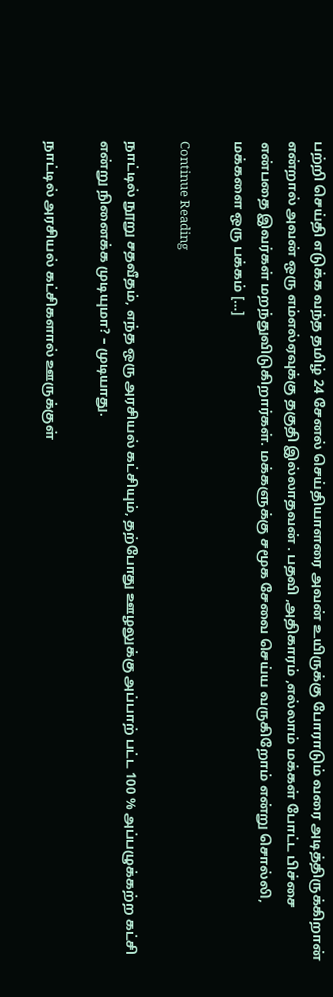பற்றி செய்தி எடுக்க வந்த தமிழ் 24 சேனல் செய்தியாளரை அவன் உயிருக்கு போராடும் வரை அடித்திருக்கிறான் என்றால் அவன் ஒரு எம்எல்ஏவுக்கு தகுதி இல்லாதவன் . பதவி ,அதிகாரம் ,எல்லாம் மக்கள் போட்ட பிச்சை என்பதை இவர்கள் மறந்துவிடுகிறார்கள். மக்களுக்கு சமூக சேவை செய்ய வருகிறோம் என்று சொல்லி, மக்களை ஒரு பக்கம் […]

Continue Reading

நாட்டில் நூறு சதவீதம், எந்த ஒரு அரசியல் கட்சியும், தற்போது ஊழலுக்கு அப்பாற் பட்ட 100 % அப்பழுக்கற்ற கட்சி என்று நினைக்க முடியுமா? – முடியாது.

நாட்டில் அரசியல் கட்சிகளால் ஊருக்குள்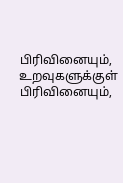பிரிவினையும், உறவுகளுக்குள் பிரிவினையும்,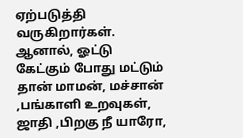ஏற்படுத்தி வருகிறார்கள். ஆனால், ஓட்டு கேட்கும் போது மட்டும் தான் மாமன், மச்சான் ,பங்காளி உறவுகள், ஜாதி ,பிறகு நீ யாரோ,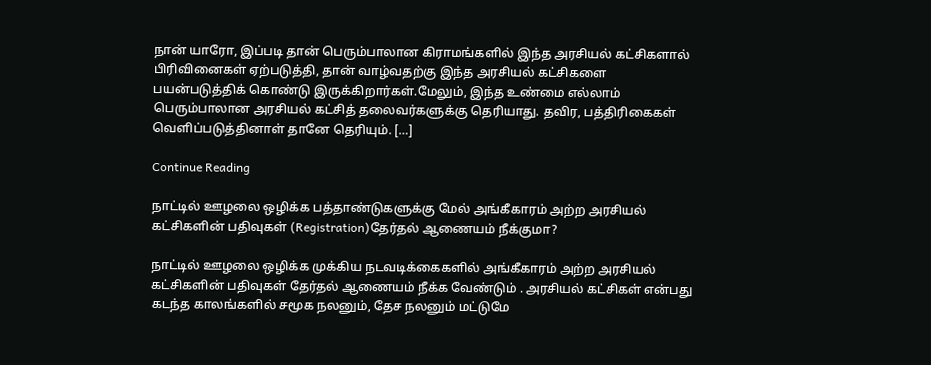நான் யாரோ, இப்படி தான் பெரும்பாலான கிராமங்களில் இந்த அரசியல் கட்சிகளால் பிரிவினைகள் ஏற்படுத்தி, தான் வாழ்வதற்கு இந்த அரசியல் கட்சிகளை பயன்படுத்திக் கொண்டு இருக்கிறார்கள்.மேலும், இந்த உண்மை எல்லாம் பெரும்பாலான அரசியல் கட்சித் தலைவர்களுக்கு தெரியாது. தவிர, பத்திரிகைகள் வெளிப்படுத்தினாள் தானே தெரியும். […]

Continue Reading

நாட்டில் ஊழலை ஒழிக்க பத்தாண்டுகளுக்கு மேல் அங்கீகாரம் அற்ற அரசியல் கட்சிகளின் பதிவுகள் (Registration)தேர்தல் ஆணையம் நீக்குமா?

நாட்டில் ஊழலை ஒழிக்க முக்கிய நடவடிக்கைகளில் அங்கீகாரம் அற்ற அரசியல் கட்சிகளின் பதிவுகள் தேர்தல் ஆணையம் நீக்க வேண்டும் . அரசியல் கட்சிகள் என்பது கடந்த காலங்களில் சமூக நலனும், தேச நலனும் மட்டுமே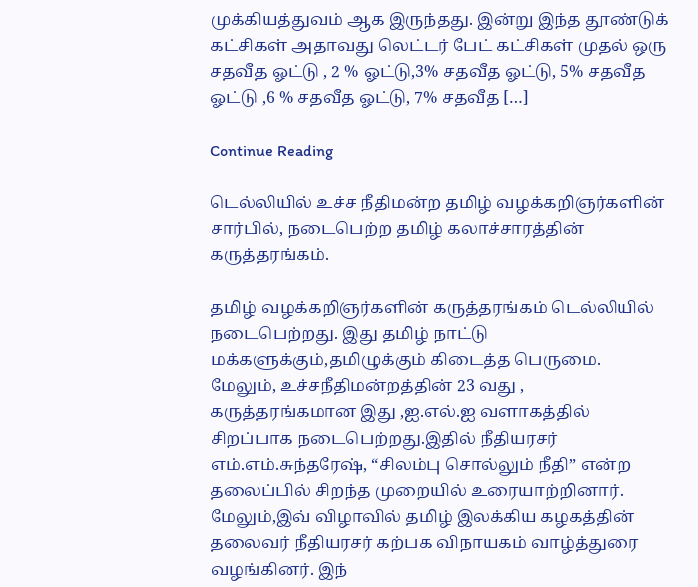முக்கியத்துவம் ஆக இருந்தது. இன்று இந்த தூண்டுக் கட்சிகள் அதாவது லெட்டர் பேட் கட்சிகள் முதல் ஒரு சதவீத ஓட்டு , 2 % ஓட்டு,3% சதவீத ஓட்டு, 5% சதவீத ஓட்டு ,6 % சதவீத ஓட்டு, 7% சதவீத […]

Continue Reading

டெல்லியில் உச்ச நீதிமன்ற தமிழ் வழக்கறிஞர்களின் சார்பில், நடைபெற்ற தமிழ் கலாச்சாரத்தின் கருத்தரங்கம்.

தமிழ் வழக்கறிஞர்களின் கருத்தரங்கம் டெல்லியில் நடைபெற்றது. இது தமிழ் நாட்டு மக்களுக்கும்,தமிழுக்கும் கிடைத்த பெருமை. மேலும், உச்சநீதிமன்றத்தின் 23 வது , கருத்தரங்கமான இது ,ஐ.எல்.ஐ வளாகத்தில் சிறப்பாக நடைபெற்றது.இதில் நீதியரசர் எம்.எம்.சுந்தரேஷ், “சிலம்பு சொல்லும் நீதி” என்ற தலைப்பில் சிறந்த முறையில் உரையாற்றினார். மேலும்,இவ் விழாவில் தமிழ் இலக்கிய கழகத்தின் தலைவர் நீதியரசர் கற்பக விநாயகம் வாழ்த்துரை வழங்கினர். இந்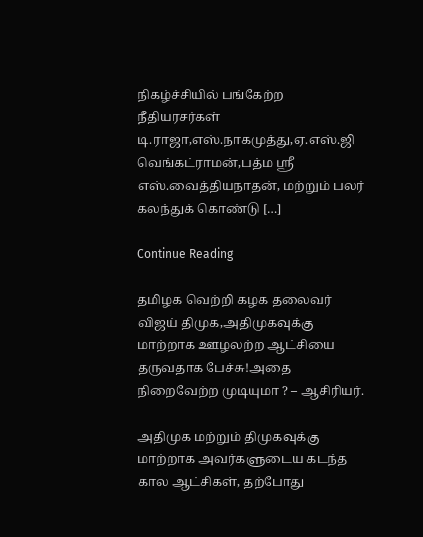நிகழ்ச்சியில் பங்கேற்ற நீதியரசர்கள் டி.ராஜா,எஸ்.நாகமுத்து,ஏ.எஸ்.ஜி வெங்கட்ராமன்,பத்ம ஶ்ரீ எஸ்.வைத்தியநாதன், மற்றும் பலர் கலந்துக் கொண்டு […]

Continue Reading

தமிழக வெற்றி கழக தலைவர் விஜய் திமுக,அதிமுகவுக்கு மாற்றாக ஊழலற்ற ஆட்சியை தருவதாக பேச்சு!அதை நிறைவேற்ற முடியுமா ? – ஆசிரியர்.

அதிமுக மற்றும் திமுகவுக்கு மாற்றாக அவர்களுடைய கடந்த கால ஆட்சிகள், தற்போது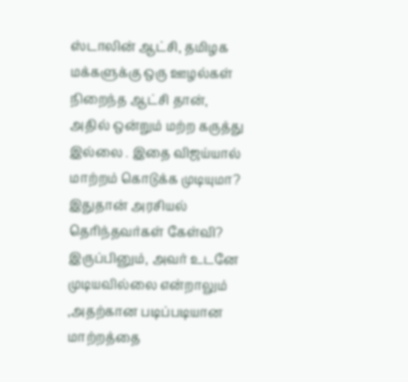ஸ்டாலின் ஆட்சி, தமிழக மக்களுக்கு ஒரு ஊழல்கள் நிறைந்த ஆட்சி தான், அதில் ஒன்றும் மற்ற கருத்து இல்லை . இதை விஜய்யால் மாற்றம் கொடுக்க முடியுமா? இதுதான் அரசியல் தெரிந்தவர்கள் கேள்வி? இருப்பினும், அவர் உடனே முடியவில்லை என்றாலும் ,அதற்கான படிப்படியான மாற்றத்தை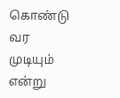கொண்டு வர முடியும் என்று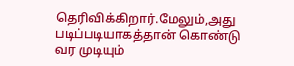தெரிவிக்கிறார்.மேலும்,அது படிப்படியாகத்தான் கொண்டு வர முடியும்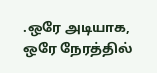.ஒரே அடியாக, ஒரே நேரத்தில்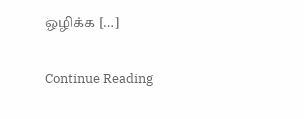ஒழிக்க […]

Continue Reading